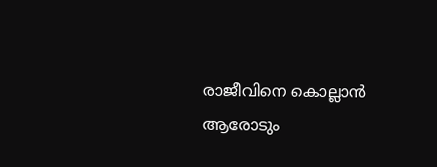രാജീവിനെ കൊല്ലാന്‍ ആരോടും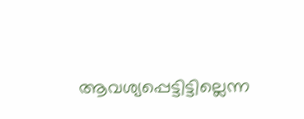ആവശ്യപ്പെട്ടിട്ടില്ലെന്ന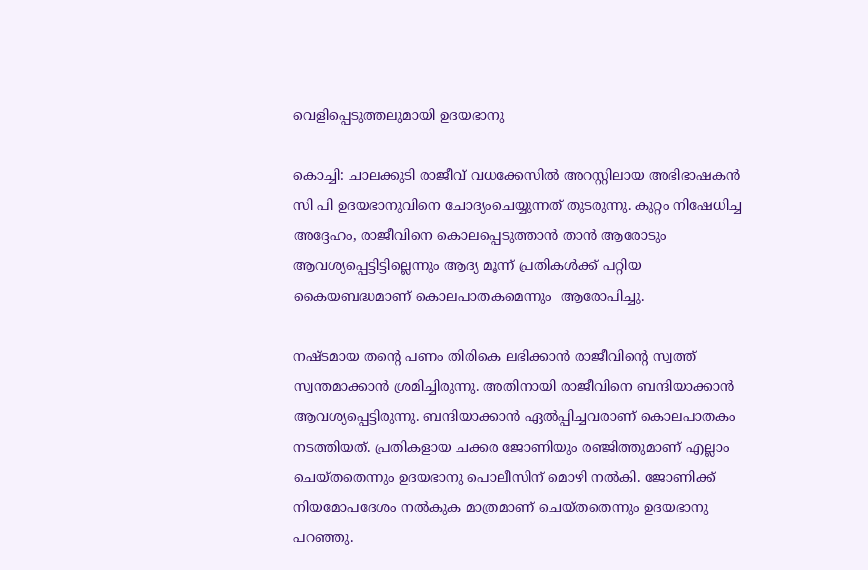വെളിപ്പെടുത്തലുമായി ഉദയഭാനു

കൊച്ചി: ചാലക്കുടി രാജീവ് വധക്കേസില്‍ അറസ്റ്റിലായ അഭിഭാഷകന്‍ സി പി ഉദയഭാനുവിനെ ചോദ്യംചെയ്യുന്നത് തുടരുന്നു. കുറ്റം നിഷേധിച്ച അദ്ദേഹം, രാജീവിനെ കൊലപ്പെടുത്താന്‍ താന്‍ ആരോടും ആവശ്യപ്പെട്ടിട്ടില്ലെന്നും ആദ്യ മൂന്ന് പ്രതികള്‍ക്ക് പറ്റിയ കൈയബദ്ധമാണ് കൊലപാതകമെന്നും  ആരോപിച്ചു.

നഷ്ടമായ തന്‍റെ പണം തിരികെ ലഭിക്കാന്‍ രാജീവിന്‍റെ സ്വത്ത് സ്വന്തമാക്കാന്‍ ശ്രമിച്ചിരുന്നു. അതിനായി രാജീവിനെ ബന്ദിയാക്കാന്‍ ആവശ്യപ്പെട്ടിരുന്നു. ബന്ദിയാക്കാന്‍ ഏല്‍പ്പിച്ചവരാണ് കൊലപാതകം നടത്തിയത്. പ്രതികളായ ചക്കര ജോണിയും രഞ്ജിത്തുമാണ് എല്ലാം ചെയ്തതെന്നും ഉദയഭാനു പൊലീസിന് മൊഴി നല്‍കി. ജോണിക്ക് നിയമോപദേശം നല്‍കുക മാത്രമാണ് ചെയ്തതെന്നും ഉദയഭാനു പറഞ്ഞു.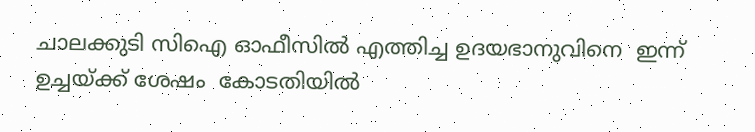ചാലക്കുടി സിഐ ഓഫീസില്‍ എത്തിച്ച ഉദയഭാനുവിനെ  ഇന്ന് ഉച്ചയ്ക്ക് ശേഷം  കോടതിയില്‍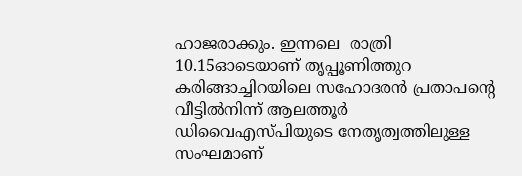ഹാജരാക്കും. ഇന്നലെ  രാത്രി 10.15ഓടെയാണ് തൃപ്പൂണിത്തുറ കരിങ്ങാച്ചിറയിലെ സഹോദരന്‍ പ്രതാപന്‍റെ  വീട്ടില്‍നിന്ന് ആലത്തൂര്‍ ഡിവൈഎസ്പിയുടെ നേതൃത്വത്തിലുള്ള സംഘമാണ്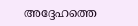അദ്ദേഹത്തെ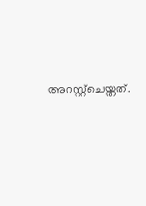അറസ്റ്റ്ചെയ്തത്.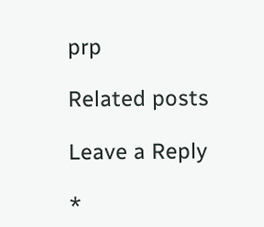prp

Related posts

Leave a Reply

*